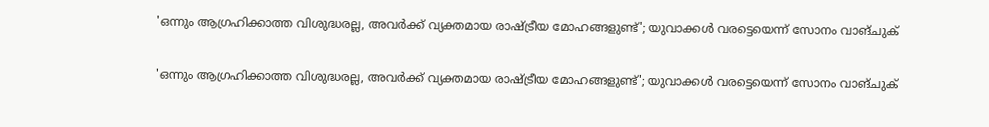'ഒന്നും ആഗ്രഹിക്കാത്ത വിശുദ്ധരല്ല, അവര്‍ക്ക് വ്യക്തമായ രാഷ്ട്രീയ മോഹങ്ങളുണ്ട്'; യുവാക്കള്‍ വരട്ടെയെന്ന് സോനം വാങ്ചുക്

'ഒന്നും ആഗ്രഹിക്കാത്ത വിശുദ്ധരല്ല, അവര്‍ക്ക് വ്യക്തമായ രാഷ്ട്രീയ മോഹങ്ങളുണ്ട്'; യുവാക്കള്‍ വരട്ടെയെന്ന് സോനം വാങ്ചുക്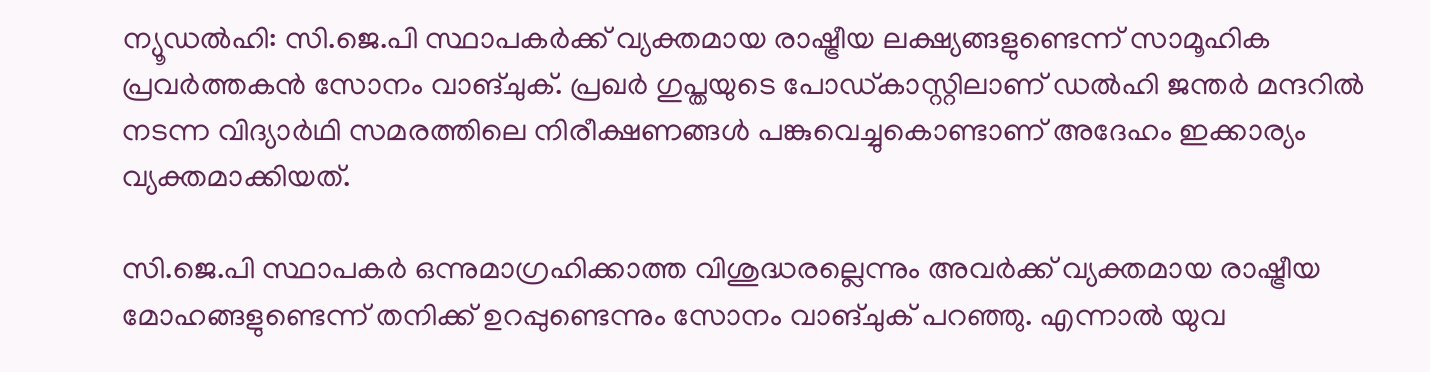ന്യൂഡല്‍ഹി: സി.ജെ.പി സ്ഥാപകര്‍ക്ക് വ്യക്തമായ രാഷ്ട്രീയ ലക്ഷ്യങ്ങളുണ്ടെന്ന് സാമൂഹിക പ്രവര്‍ത്തകന്‍ സോനം വാങ്ചുക്. പ്രഖര്‍ ഗുപ്തയുടെ പോഡ്കാസ്റ്റിലാണ് ഡല്‍ഹി ജന്തര്‍ മന്ദറില്‍ നടന്ന വിദ്യാര്‍ഥി സമരത്തിലെ നിരീക്ഷണങ്ങള്‍ പങ്കുവെച്ചുകൊണ്ടാണ് അദേഹം ഇക്കാര്യം വ്യക്തമാക്കിയത്.

സി.ജെ.പി സ്ഥാപകര്‍ ഒന്നുമാഗ്രഹിക്കാത്ത വിശുദ്ധരല്ലെന്നും അവര്‍ക്ക് വ്യക്തമായ രാഷ്ട്രീയ മോഹങ്ങളുണ്ടെന്ന് തനിക്ക് ഉറപ്പുണ്ടെന്നും സോനം വാങ്ചുക് പറഞ്ഞു. എന്നാല്‍ യുവ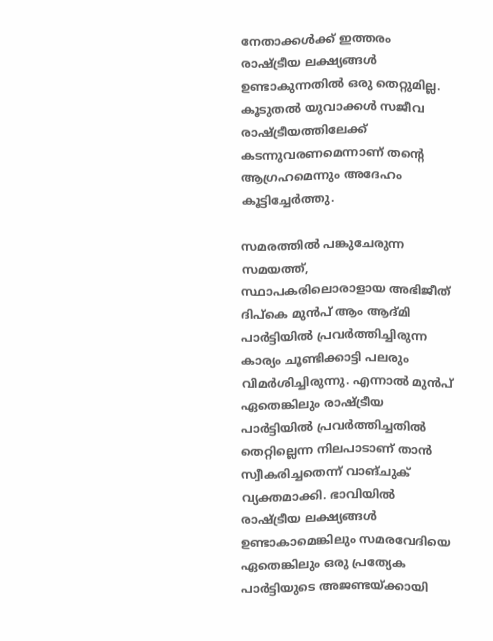നേതാക്കള്‍ക്ക് ഇത്തരം രാഷ്ട്രീയ ലക്ഷ്യങ്ങള്‍ ഉണ്ടാകുന്നതില്‍ ഒരു തെറ്റുമില്ല. കൂടുതല്‍ യുവാക്കള്‍ സജീവ രാഷ്ട്രീയത്തിലേക്ക് കടന്നുവരണമെന്നാണ് തന്റെ ആഗ്രഹമെന്നും അദേഹം കൂട്ടിച്ചേര്‍ത്തു.

സമരത്തില്‍ പങ്കുചേരുന്ന സമയത്ത്, സ്ഥാപകരിലൊരാളായ അഭിജീത് ദിപ്കെ മുന്‍പ് ആം ആദ്മി പാര്‍ട്ടിയില്‍ പ്രവര്‍ത്തിച്ചിരുന്ന കാര്യം ചൂണ്ടിക്കാട്ടി പലരും വിമര്‍ശിച്ചിരുന്നു. എന്നാല്‍ മുന്‍പ് ഏതെങ്കിലും രാഷ്ട്രീയ പാര്‍ട്ടിയില്‍ പ്രവര്‍ത്തിച്ചതില്‍ തെറ്റില്ലെന്ന നിലപാടാണ് താന്‍ സ്വീകരിച്ചതെന്ന് വാങ്ചുക് വ്യക്തമാക്കി. ഭാവിയില്‍ രാഷ്ട്രീയ ലക്ഷ്യങ്ങള്‍ ഉണ്ടാകാമെങ്കിലും സമരവേദിയെ ഏതെങ്കിലും ഒരു പ്രത്യേക പാര്‍ട്ടിയുടെ അജണ്ടയ്ക്കായി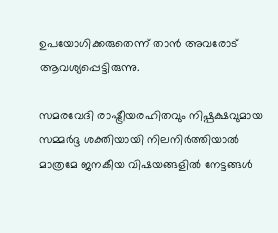ഉപയോഗിക്കരുതെന്ന് താന്‍ അവരോട് ആവശ്യപ്പെട്ടിരുന്നു.

സമരവേദി രാഷ്ട്രീയരഹിതവും നിഷ്പക്ഷവുമായ സമ്മര്‍ദ്ദ ശക്തിയായി നിലനിര്‍ത്തിയാല്‍ മാത്രമേ ജനകീയ വിഷയങ്ങളില്‍ നേട്ടങ്ങള്‍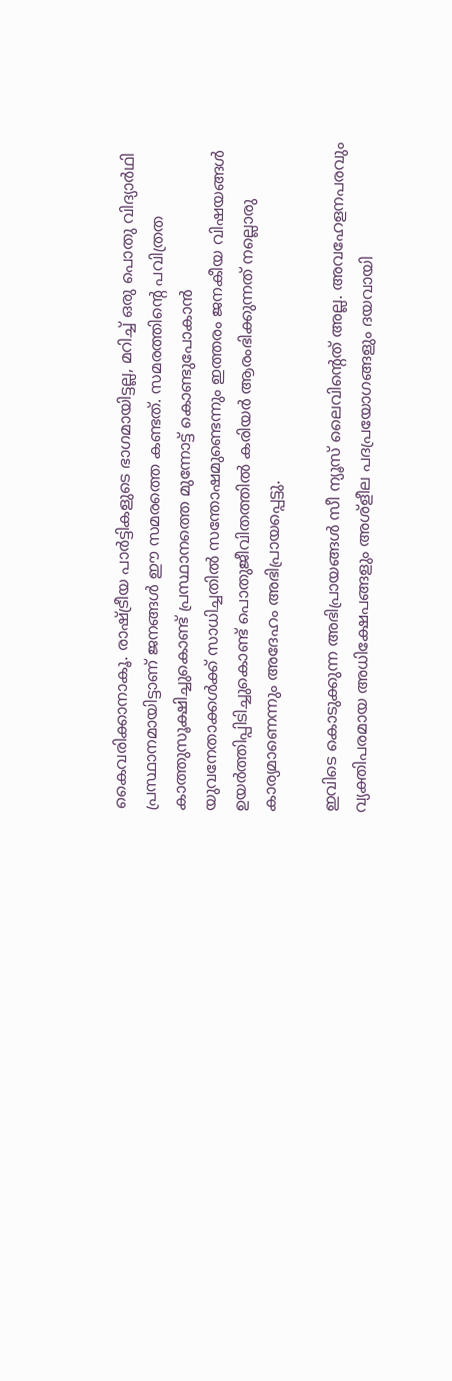കൈവരിക്കാനാകൂ. രാഷ്ട്രീയ പാര്‍ട്ടികളുടെ ഭാഗമായിട്ടല്ല, മറിച്ച് ഒരു പൊതു വിദ്യാര്‍ഥി പ്രസ്ഥാനമായിട്ടാണ് ജനങ്ങള്‍ ഈ സമരത്തെ കണ്ടത്. സമരത്തിന്റെ പവിത്രത കാത്തുസൂക്ഷിച്ചുകൊണ്ട് പ്രസ്ഥാനത്തെ മുന്നോട്ട് കൊണ്ടുപോകാന്‍ യുവനേതാക്കള്‍ക്ക് സാധിച്ചതില്‍ സന്തോഷമുണ്ടെന്നും ഇത്തരം ജനകീയ വിഷയങ്ങള്‍ ഉയര്‍ത്തിപ്പിടിച്ചുകൊണ്ട് പൊതുജീവിതത്തില്‍ കരിയര്‍ ആരംഭിക്കുന്നത് നല്ലൊരു കാര്യമാണെന്നും അദേഹം അഭിപ്രായപ്പെട്ടു.

ഇവിടെ കൊടുക്കുന്ന അഭിപ്രായങ്ങള്‍ സീ ന്യൂസ് ലൈവിന്റെത് അല്ല. അവഹേളനപരവും വ്യക്തിപരമായ അധിക്ഷേപങ്ങളും അശ്‌ളീല പദപ്രയോഗങ്ങളും ദയവായി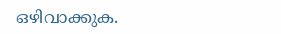ഒഴിവാക്കുക.